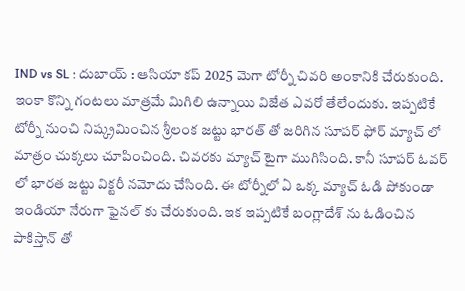IND vs SL : దుబాయ్ : ఆసియా కప్ 2025 మెగా టోర్నీ చివరి అంకానికి చేరుకుంది. ఇంకా కొన్ని గంటలు మాత్రమే మిగిలి ఉన్నాయి విజేత ఎవరో తేలేందుకు. ఇప్పటికే టోర్నీ నుంచి నిష్క్రమించిన శ్రీలంక జట్టు భారత్ తో జరిగిన సూపర్ ఫోర్ మ్యాచ్ లో మాత్రం చుక్కలు చూపించింది. చివరకు మ్యాచ్ టైగా ముగిసింది. కానీ సూపర్ ఓవర్ లో భారత జట్టు విక్టరీ నమోదు చేసింది. ఈ టోర్నీలో ఏ ఒక్క మ్యాచ్ ఓడి పోకుండా ఇండియా నేరుగా ఫైనల్ కు చేరుకుంది. ఇక ఇప్పటికే బంగ్లాదేశ్ ను ఓడించిన పాకిస్తాన్ తో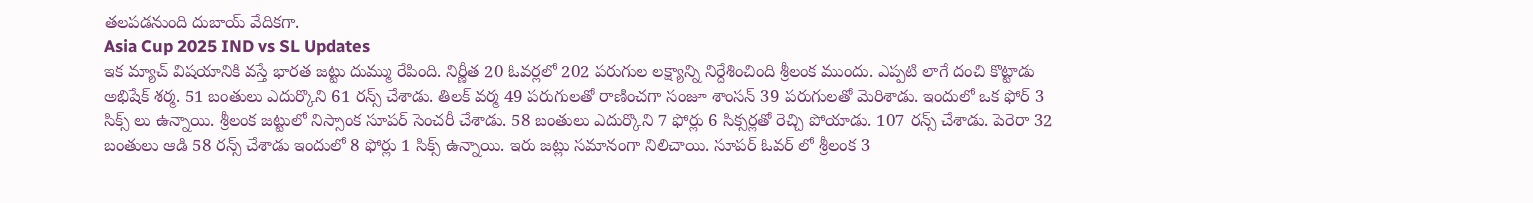తలపడనుంది దుబాయ్ వేదికగా.
Asia Cup 2025 IND vs SL Updates
ఇక మ్యాచ్ విషయానికి వస్తే భారత జట్టు దుమ్ము రేపింది. నిర్ణీత 20 ఓవర్లలో 202 పరుగుల లక్ష్యాన్ని నిర్దేశించింది శ్రీలంక ముందు. ఎప్పటి లాగే దంచి కొట్టాడు అభిషేక్ శర్మ. 51 బంతులు ఎదుర్కొని 61 రన్స్ చేశాడు. తిలక్ వర్మ 49 పరుగులతో రాణించగా సంజూ శాంసన్ 39 పరుగులతో మెరిశాడు. ఇందులో ఒక ఫోర్ 3 సిక్స్ లు ఉన్నాయి. శ్రీలంక జట్టులో నిస్సాంక సూపర్ సెంచరీ చేశాడు. 58 బంతులు ఎదుర్కొని 7 ఫోర్లు 6 సిక్సర్లతో రెచ్చి పోయాడు. 107 రన్స్ చేశాడు. పెరెరా 32 బంతులు ఆడి 58 రన్స్ చేశాడు ఇందులో 8 ఫోర్లు 1 సిక్స్ ఉన్నాయి. ఇరు జట్లు సమానంగా నిలిచాయి. సూపర్ ఓవర్ లో శ్రీలంక 3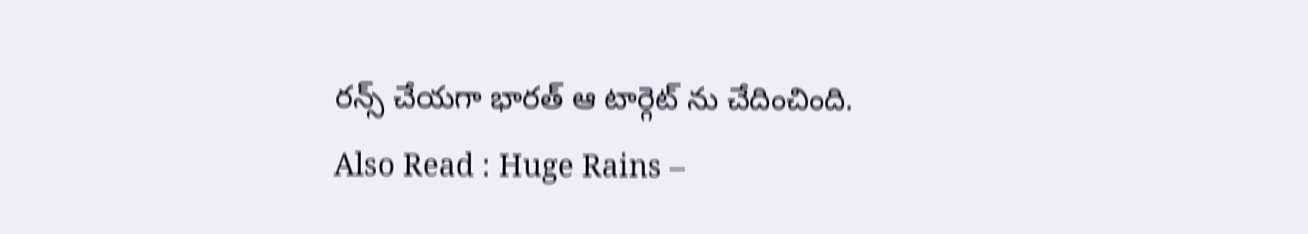రన్స్ చేయగా భారత్ ఆ టార్గెట్ ను చేదించింది.
Also Read : Huge Rains –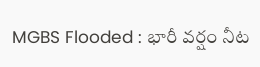MGBS Flooded : భారీ వర్షం నీట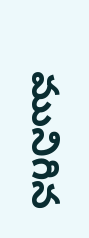మునిగిన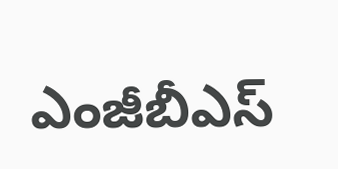ఎంజీబీఎస్